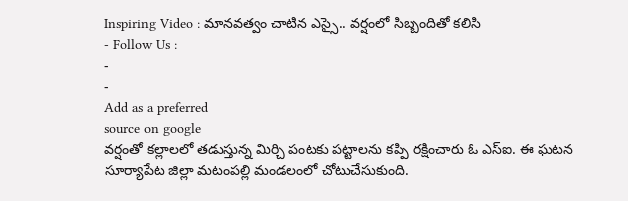Inspiring Video : మానవత్వం చాటిన ఎస్సై.. వర్షంలో సిబ్బందితో కలిసి
- Follow Us :
-
-
Add as a preferred
source on google
వర్షంతో కల్లాలలో తడుస్తున్న మిర్చి పంటకు పట్టాలను కప్పి రక్షించారు ఓ ఎస్ఐ. ఈ ఘటన సూర్యాపేట జిల్లా మటంపల్లి మండలంలో చోటుచేసుకుంది.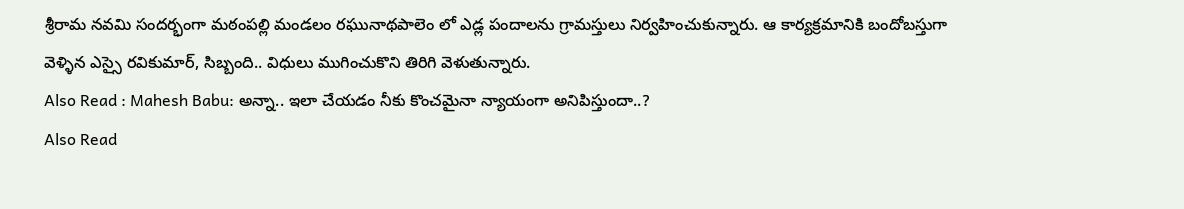శ్రీరామ నవమి సందర్భంగా మఠంపల్లి మండలం రఘునాథపాలెం లో ఎడ్ల పందాలను గ్రామస్తులు నిర్వహించుకున్నారు. ఆ కార్యక్రమానికి బందోబస్తుగా వెళ్ళిన ఎస్సై రవికుమార్, సిబ్బంది.. విధులు ముగించుకొని తిరిగి వెళుతున్నారు.
Also Read : Mahesh Babu: అన్నా.. ఇలా చేయడం నీకు కొంచమైనా న్యాయంగా అనిపిస్తుందా..?
Also Read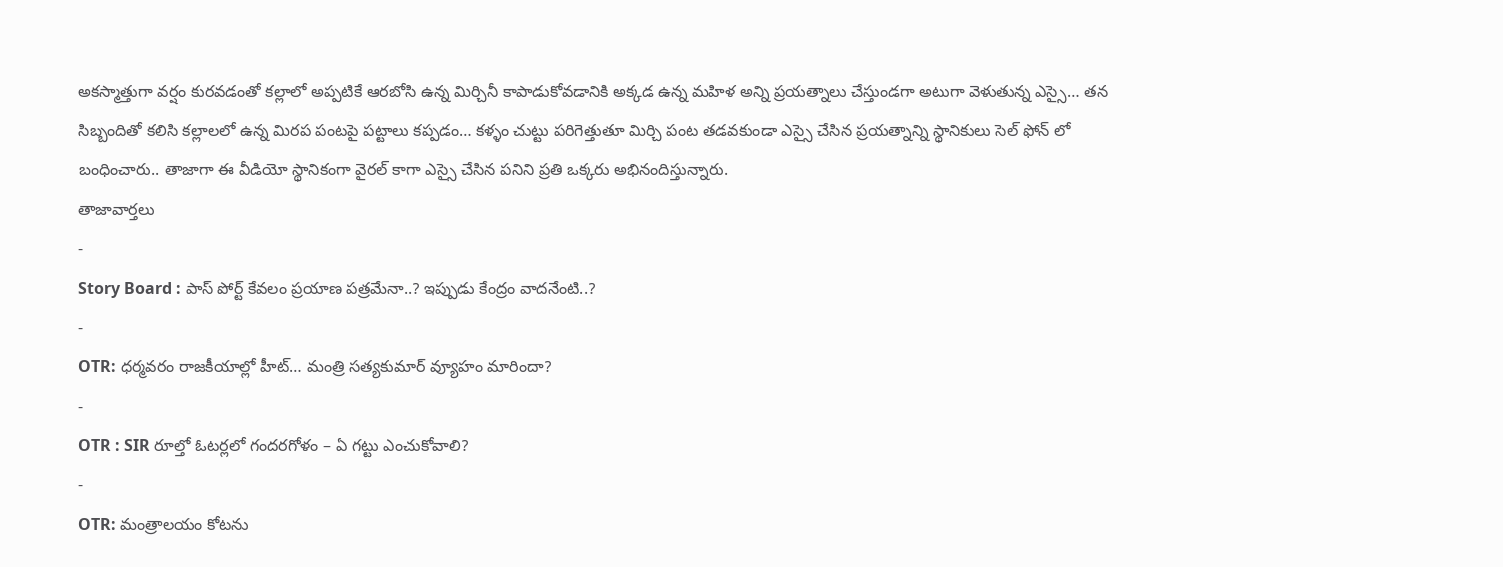అకస్మాత్తుగా వర్షం కురవడంతో కల్లాలో అప్పటికే ఆరబోసి ఉన్న మిర్చినీ కాపాడుకోవడానికి అక్కడ ఉన్న మహిళ అన్ని ప్రయత్నాలు చేస్తుండగా అటుగా వెళుతున్న ఎస్సై… తన సిబ్బందితో కలిసి కల్లాలలో ఉన్న మిరప పంటపై పట్టాలు కప్పడం… కళ్ళం చుట్టు పరిగెత్తుతూ మిర్చి పంట తడవకుండా ఎస్సై చేసిన ప్రయత్నాన్ని స్థానికులు సెల్ ఫోన్ లో బంధించారు.. తాజాగా ఈ వీడియో స్థానికంగా వైరల్ కాగా ఎస్సై చేసిన పనిని ప్రతి ఒక్కరు అభినందిస్తున్నారు.
తాజావార్తలు
-
Story Board : పాస్ పోర్ట్ కేవలం ప్రయాణ పత్రమేనా..? ఇప్పుడు కేంద్రం వాదనేంటి..?
-
OTR: ధర్మవరం రాజకీయాల్లో హీట్… మంత్రి సత్యకుమార్ వ్యూహం మారిందా?
-
OTR : SIR రూల్తో ఓటర్లలో గందరగోళం – ఏ గట్టు ఎంచుకోవాలి?
-
OTR: మంత్రాలయం కోటను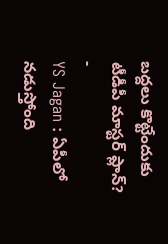బద్దలు కొట్టేందుకు టీడీపీ మాస్టర్ ప్లాన్?
-
YS Jagan : ఏపీలో నడుస్తోంది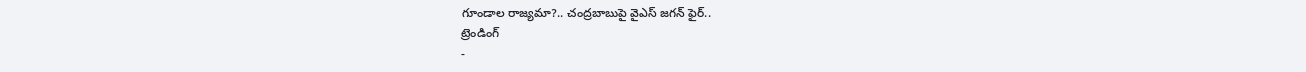గూండాల రాజ్యమా?.. చంద్రబాబుపై వైఎస్ జగన్ ఫైర్..
ట్రెండింగ్
-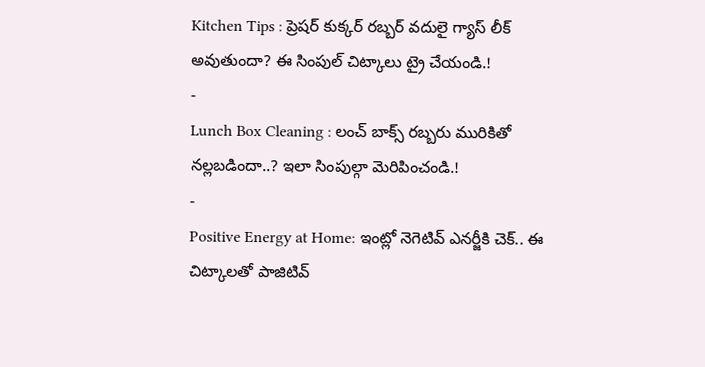Kitchen Tips : ప్రెషర్ కుక్కర్ రబ్బర్ వదులై గ్యాస్ లీక్ అవుతుందా? ఈ సింపుల్ చిట్కాలు ట్రై చేయండి.!
-
Lunch Box Cleaning : లంచ్ బాక్స్ రబ్బరు మురికితో నల్లబడిందా..? ఇలా సింపుల్గా మెరిపించండి.!
-
Positive Energy at Home: ఇంట్లో నెగెటివ్ ఎనర్జీకి చెక్.. ఈ చిట్కాలతో పాజిటివ్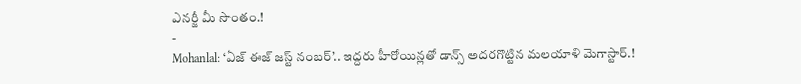ఎనర్జీ మీ సొంతం.!
-
Mohanlal: ‘ఏజ్ ఈజ్ జస్ట్ నంబర్’.. ఇద్దరు హీరోయిన్లతో డాన్స్ అదరగొట్టిన మలయాళి మెగాస్టార్.!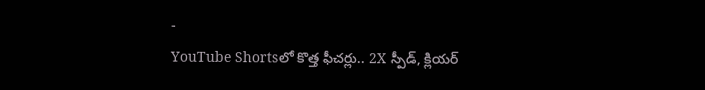-
YouTube Shortsలో కొత్త ఫీచర్లు.. 2X స్పీడ్, క్లియర్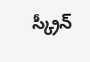స్క్రీన్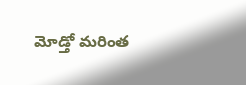మోడ్తో మరింత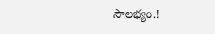సౌలభ్యం.!